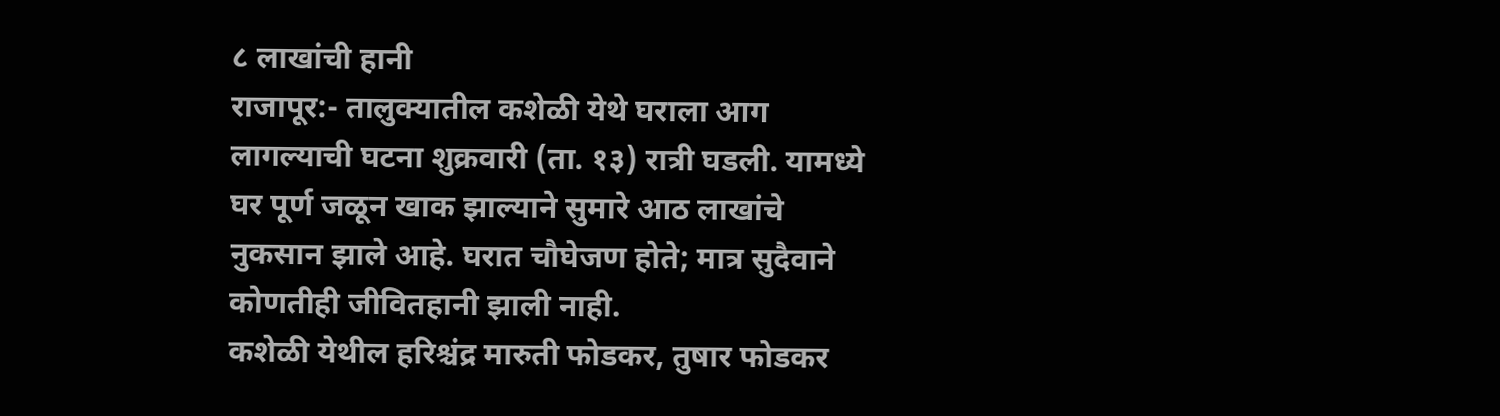८ लाखांची हानी
राजापूर:- तालुक्यातील कशेळी येथे घराला आग लागल्याची घटना शुक्रवारी (ता. १३) रात्री घडली. यामध्ये घर पूर्ण जळून खाक झाल्याने सुमारे आठ लाखांचे नुकसान झाले आहे. घरात चौघेजण होते; मात्र सुदैवाने कोणतीही जीवितहानी झाली नाही.
कशेळी येथील हरिश्चंद्र मारुती फोडकर, तुषार फोडकर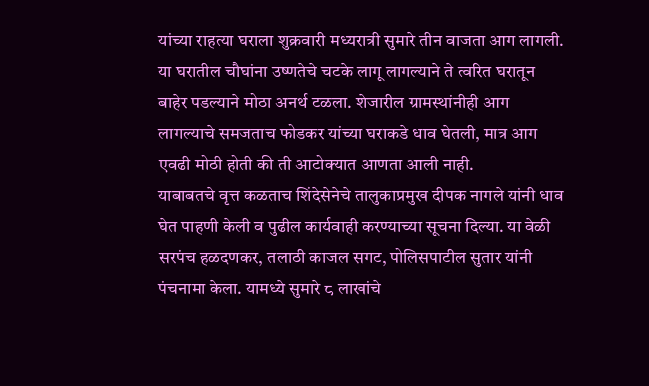यांच्या राहत्या घराला शुक्रवारी मध्यरात्री सुमारे तीन वाजता आग लागली. या घरातील चौघांना उष्णतेचे चटके लागू लागल्याने ते त्वरित घरातून बाहेर पडल्याने मोठा अनर्थ टळला. शेजारील ग्रामस्थांनीही आग लागल्याचे समजताच फोडकर यांच्या घराकडे धाव घेतली, मात्र आग एवढी मोठी होती की ती आटोक्यात आणता आली नाही.
याबाबतचे वृत्त कळताच शिंदेसेनेचे तालुकाप्रमुख दीपक नागले यांनी धाव घेत पाहणी केली व पुढील कार्यवाही करण्याच्या सूचना दिल्या. या वेळी सरपंच हळदणकर, तलाठी काजल सगट, पोलिसपाटील सुतार यांनी पंचनामा केला. यामध्ये सुमारे ८ लाखांचे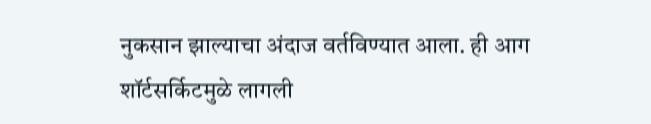नुकसान झाल्याचा अंदाज वर्तविण्यात आला. ही आग शॉर्टसर्किटमुळे लागली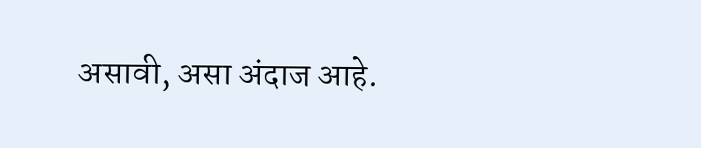असावी, असा अंदाज आहे.